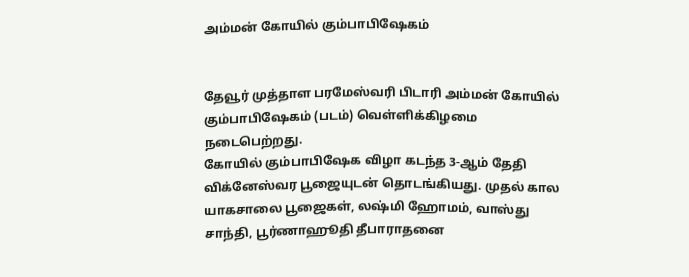அம்மன் கோயில் கும்பாபிஷேகம்


தேவூர் முத்தாள பரமேஸ்வரி பிடாரி அம்மன் கோயில் கும்பாபிஷேகம் (படம்) வெள்ளிக்கிழமை நடைபெற்றது.
கோயில் கும்பாபிஷேக விழா கடந்த 3-ஆம் தேதி விக்னேஸ்வர பூஜையுடன் தொடங்கியது. முதல் கால யாகசாலை பூஜைகள், லஷ்மி ஹோமம், வாஸ்து சாந்தி, பூர்ணாஹூதி தீபாராதனை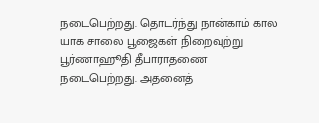நடைபெற்றது. தொடர்ந்து நான்காம் கால யாக சாலை பூஜைகள் நிறைவுற்று பூர்ணாஹூதி தீபாராதணை நடைபெற்றது. அதனைத்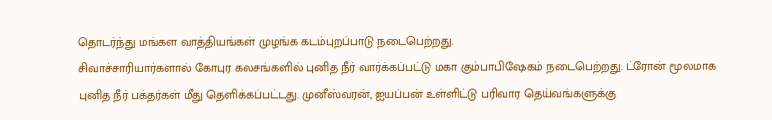தொடர்ந்து மங்கள வாத்தியங்கள் முழங்க கடம்புறப்பாடு நடைபெற்றது.
சிவாச்சாரியார்களால் கோபுர கலசங்களில் புனித நீர் வார்க்கப்பட்டு மகா கும்பாபிஷேகம் நடைபெற்றது. ட்ரோன் மூலமாக புனித நீர் பக்தர்கள் மீது தெளிக்கப்பட்டது. முனீஸ்வரன், ஐயப்பன் உள்ளிட்டு பரிவார தெய்வங்களுக்கு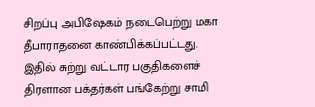சிறப்பு அபிஷேகம் நடைபெற்று மகா தீபாராதனை காண்பிக்கப்பட்டது.
இதில் சுற்று வட்டார பகுதிகளைச் திரளான பக்தர்கள் பங்கேற்று சாமி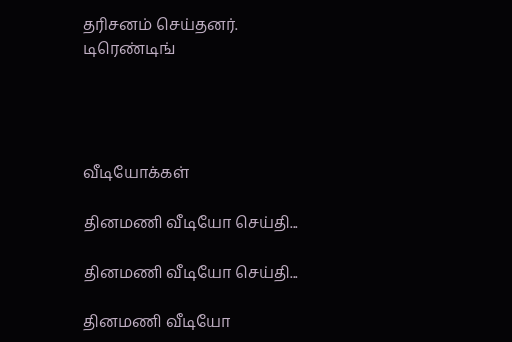தரிசனம் செய்தனர்.
டிரெண்டிங்




வீடியோக்கள்

தினமணி வீடியோ செய்தி...

தினமணி வீடியோ செய்தி...

தினமணி வீடியோ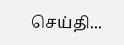செய்தி...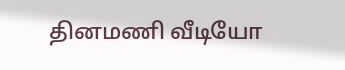தினமணி வீடியோ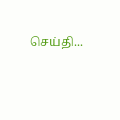செய்தி...